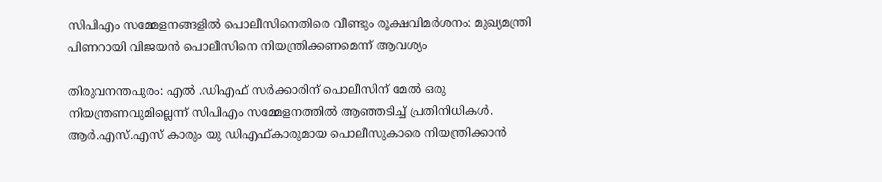സിപിഎം സമ്മേളനങ്ങളിൽ പൊലീസിനെതിരെ വീണ്ടും രൂക്ഷവിമർശനം: മുഖ്യമന്ത്രി പിണറായി വിജയൻ പൊലീസിനെ നിയന്ത്രിക്കണമെന്ന് ആവശ്യം

തിരുവനന്തപുരം: എൽ .ഡിഎഫ് സർക്കാരിന് പൊലീസിന് മേൽ ഒരു നിയന്ത്രണവുമില്ലെന്ന് സിപിഎം സമ്മേളനത്തിൽ ആഞ്ഞടിച്ച് പ്രതിനിധികൾ. ആർ.എസ്.എസ് കാരും യു ഡിഎഫ്കാരുമായ പൊലീസുകാരെ നിയന്ത്രിക്കാൻ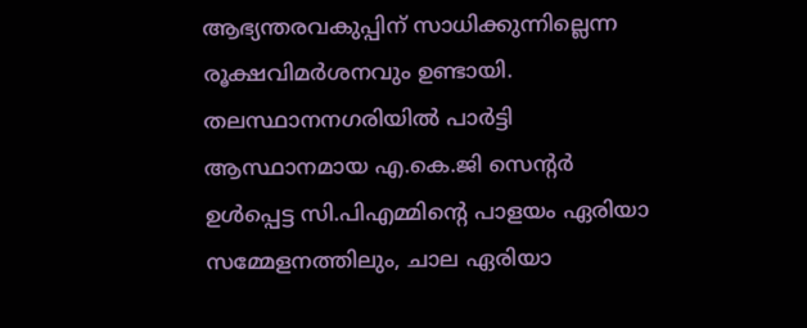ആഭ്യന്തരവകുപ്പിന് സാധിക്കുന്നില്ലെന്ന രൂക്ഷവിമർശനവും ഉണ്ടായി. തലസ്ഥാനനഗരിയിൽ പാർട്ടി ആസ്ഥാനമായ എ.കെ.ജി സെന്റര്‍ ഉൾപ്പെട്ട സി.പിഎമ്മിന്റെ പാളയം ഏരിയാ സമ്മേളനത്തിലും, ചാല ഏരിയാ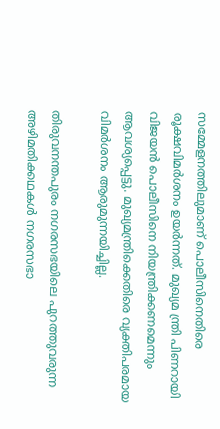സമ്മേളനത്തിലുമാണ് പൊലീസിനെതിരെ രൂക്ഷവിമർശനം ഉയര്‍ന്നത്. മുഖ്യമ ന്ത്രി പിണറായി വിജയൻ പൊലീസിനെ നിയന്ത്രിക്കണമെന്നും ആവശ്യപ്പെട്ടു. മുഖ്യമന്ത്രിക്കെതിരെ വ്യക്തിപരമായ വിമർശനം ആരുമുന്നയിച്ചില്ല.

തിരുവനന്തപുരം നഗരസഭയിലെ പുറത്തുവരുന്ന അഴിമതിക്കഥകൾ നഗരസഭാ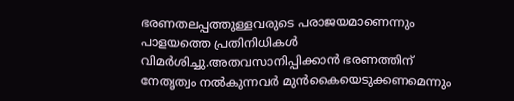ഭരണതലപ്പത്തുള്ളവരുടെ പരാജയമാണെന്നും പാളയത്തെ പ്രതിനിധികൾ വിമർശിച്ചു.അതവസാനിപ്പിക്കാൻ ഭരണത്തിന് നേതൃത്വം നൽകുന്നവർ മുൻകൈയെടുക്കണമെന്നും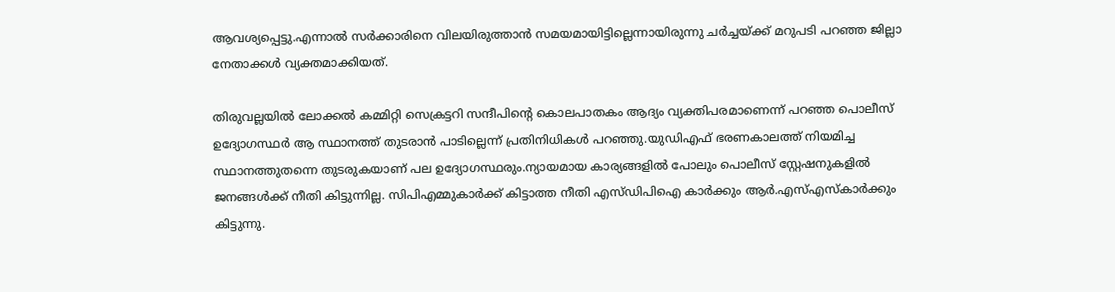ആവശ്യപ്പെട്ടു.എന്നാൽ സർക്കാരിനെ വിലയിരുത്താൻ സമയമായിട്ടില്ലെന്നായിരുന്നു ചർച്ചയ്ക്ക് മറുപടി പറഞ്ഞ ജില്ലാ നേതാക്കൾ വ്യക്തമാക്കിയത്.

തിരുവല്ലയിൽ ലോക്കൽ കമ്മിറ്റി സെക്രട്ടറി സന്ദീപിന്റെ കൊലപാതകം ആദ്യം വ്യക്തിപരമാണെന്ന് പറഞ്ഞ പൊലീസ് ഉദ്യോഗസ്ഥർ ആ സ്ഥാനത്ത് തുടരാൻ പാടില്ലെന്ന് പ്രതിനിധികൾ പറഞ്ഞു.യുഡിഎഫ് ഭരണകാലത്ത് നിയമിച്ച സ്ഥാനത്തുതന്നെ തുടരുകയാണ് പല ഉദ്യോഗസ്ഥരും.ന്യായമായ കാര്യങ്ങളിൽ പോലും പൊലീസ് സ്റ്റേഷനുകളിൽ ജനങ്ങൾക്ക് നീതി കിട്ടുന്നില്ല. സിപിഎമ്മുകാർക്ക് കിട്ടാത്ത നീതി എസ്ഡിപിഐ കാർക്കും ആർ.എസ്എസ്കാർക്കും കിട്ടുന്നു.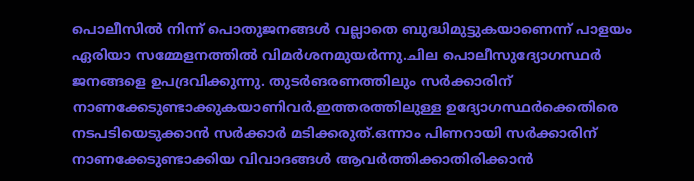പൊലീസിൽ നിന്ന് പൊതുജനങ്ങൾ വല്ലാതെ ബുദ്ധിമുട്ടുകയാണെന്ന് പാളയം ഏരിയാ സമ്മേളനത്തിൽ വിമർശനമുയർന്നു.ചില പൊലീസുദ്യോഗസ്ഥർ ജനങ്ങളെ ഉപദ്രവിക്കുന്നു. തുടർങരണത്തിലും സർക്കാരിന് നാണക്കേടുണ്ടാക്കുകയാണിവർ.ഇത്തരത്തിലുള്ള ഉദ്യോഗസ്ഥർക്കെതിരെ നടപടിയെടുക്കാൻ സർക്കാർ മടിക്കരുത്.ഒന്നാം പിണറായി സർക്കാരിന് നാണക്കേടുണ്ടാക്കിയ വിവാദങ്ങൾ ആവർത്തിക്കാതിരിക്കാൻ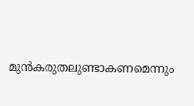മുൻകരുതലുണ്ടാകണമെന്നും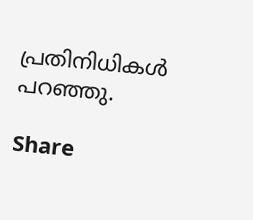പ്രതിനിധികൾ പറഞ്ഞു.

Share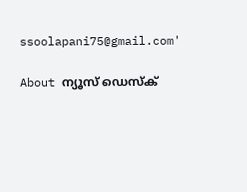ssoolapani75@gmail.com'

About ന്യൂസ് ഡെസ്ക്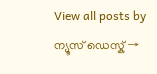View all posts by ന്യൂസ് ഡെസ്ക് →